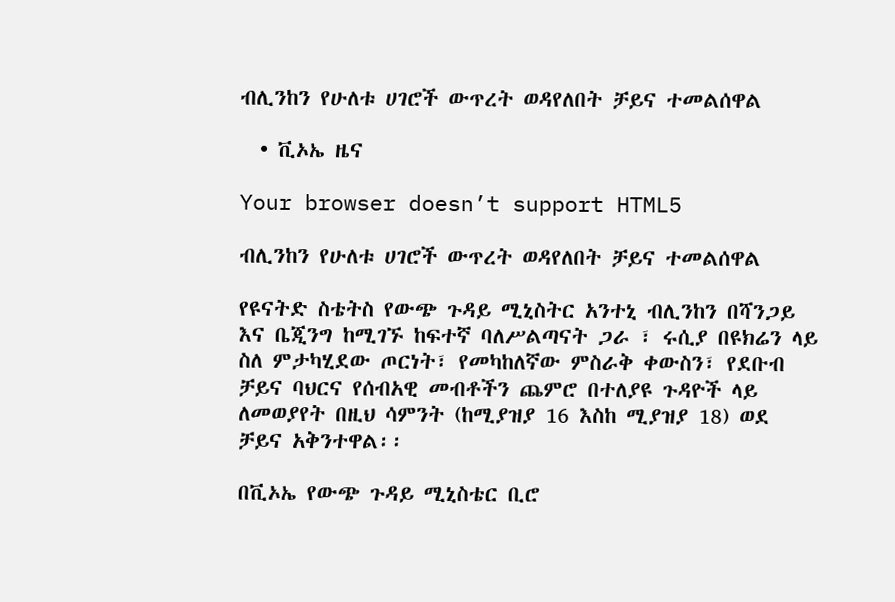ብሊንከን የሁለቱ ሀገሮች ውጥረት ወዳየለበት ቻይና ተመልሰዋል

  • ቪኦኤ ዜና

Your browser doesn’t support HTML5

ብሊንከን የሁለቱ ሀገሮች ውጥረት ወዳየለበት ቻይና ተመልሰዋል

የዩናትድ ስቴትስ የውጭ ጉዳይ ሚኒስትር አንተኒ ብሊንከን በሻንጋይ እና ቤጂንግ ከሚገኙ ከፍተኛ ባለሥልጣናት ጋራ ፣ ሩሲያ በዩክሬን ላይ ስለ ምታካሂደው ጦርነት፣ የመካከለኛው ምስራቅ ቀውስን፣ የደቡብ ቻይና ባህርና የሰብአዊ መብቶችን ጨምሮ በተለያዩ ጉዳዮች ላይ ለመወያየት በዚህ ሳምንት (ከሚያዝያ 16 እስከ ሚያዝያ 18) ወደ ቻይና አቅንተዋል፡፡

በቪኦኤ የውጭ ጉዳይ ሚኒስቴር ቢሮ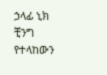ኃላፊ ኒክ ቺንግ የተላከውን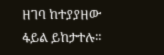ዘገባ ከተያያዘው ፋይል ይከታተሉ።